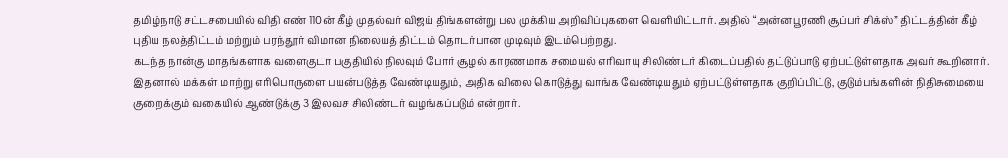தமிழ்நாடு சட்டசபையில் விதி எண் 110ன் கீழ் முதல்வர் விஜய் திங்களன்று பல முக்கிய அறிவிப்புகளை வெளியிட்டார். அதில் “அன்னபூரணி சூப்பர் சிக்ஸ்” திட்டத்தின் கீழ் புதிய நலத்திட்டம் மற்றும் பரந்தூர் விமான நிலையத் திட்டம் தொடர்பான முடிவும் இடம்பெற்றது.
கடந்த நான்கு மாதங்களாக வளைகுடா பகுதியில் நிலவும் போர் சூழல் காரணமாக சமையல் எரிவாயு சிலிண்டர் கிடைப்பதில் தட்டுப்பாடு ஏற்பட்டுள்ளதாக அவர் கூறினார். இதனால் மக்கள் மாற்று எரிபொருளை பயன்படுத்த வேண்டியதும், அதிக விலை கொடுத்து வாங்க வேண்டியதும் ஏற்பட்டுள்ளதாக குறிப்பிட்டு, குடும்பங்களின் நிதிசுமையை குறைக்கும் வகையில் ஆண்டுக்கு 3 இலவச சிலிண்டர் வழங்கப்படும் என்றார்.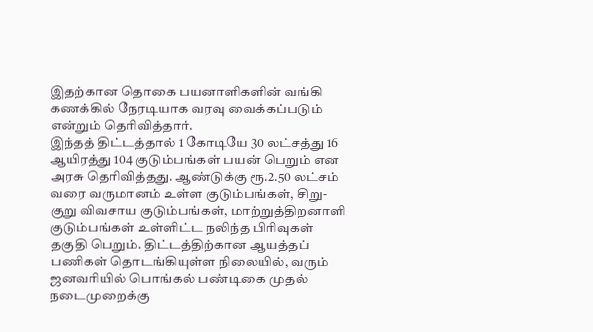இதற்கான தொகை பயனாளிகளின் வங்கி கணக்கில் நேரடியாக வரவு வைக்கப்படும் என்றும் தெரிவித்தார்.
இந்தத் திட்டத்தால் 1 கோடியே 30 லட்சத்து 16 ஆயிரத்து 104 குடும்பங்கள் பயன் பெறும் என அரசு தெரிவித்தது. ஆண்டுக்கு ரூ.2.50 லட்சம் வரை வருமானம் உள்ள குடும்பங்கள், சிறு-குறு விவசாய குடும்பங்கள், மாற்றுத்திறனாளி குடும்பங்கள் உள்ளிட்ட நலிந்த பிரிவுகள் தகுதி பெறும். திட்டத்திற்கான ஆயத்தப் பணிகள் தொடங்கியுள்ள நிலையில், வரும் ஜனவரியில் பொங்கல் பண்டிகை முதல் நடைமுறைக்கு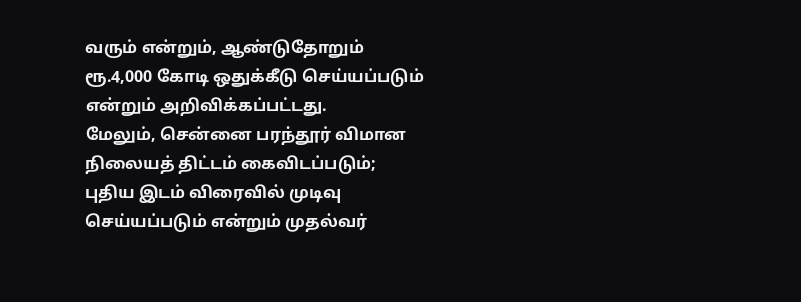வரும் என்றும், ஆண்டுதோறும் ரூ.4,000 கோடி ஒதுக்கீடு செய்யப்படும் என்றும் அறிவிக்கப்பட்டது.
மேலும், சென்னை பரந்தூர் விமான நிலையத் திட்டம் கைவிடப்படும்; புதிய இடம் விரைவில் முடிவு செய்யப்படும் என்றும் முதல்வர்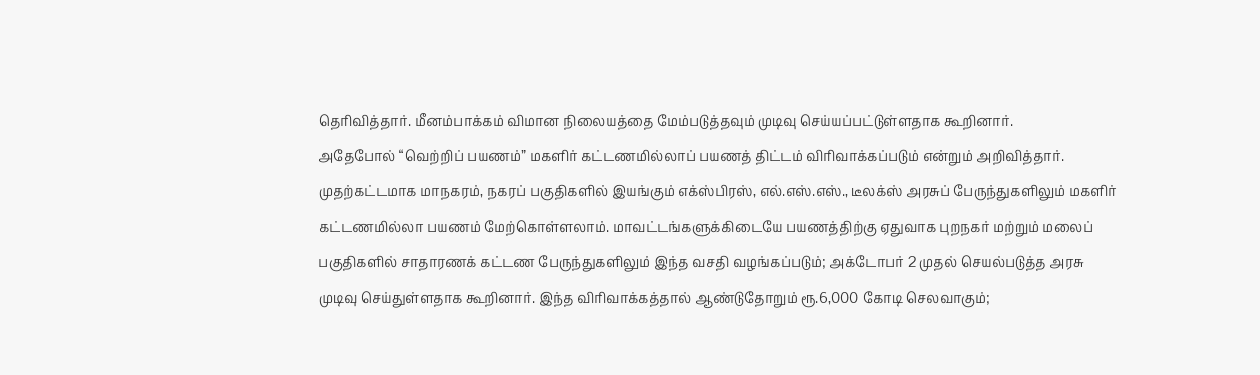தெரிவித்தார். மீனம்பாக்கம் விமான நிலையத்தை மேம்படுத்தவும் முடிவு செய்யப்பட்டுள்ளதாக கூறினார்.
அதேபோல் “வெற்றிப் பயணம்” மகளிர் கட்டணமில்லாப் பயணத் திட்டம் விரிவாக்கப்படும் என்றும் அறிவித்தார். முதற்கட்டமாக மாநகரம், நகரப் பகுதிகளில் இயங்கும் எக்ஸ்பிரஸ், எல்.எஸ்.எஸ்., டீலக்ஸ் அரசுப் பேருந்துகளிலும் மகளிர் கட்டணமில்லா பயணம் மேற்கொள்ளலாம். மாவட்டங்களுக்கிடையே பயணத்திற்கு ஏதுவாக புறநகர் மற்றும் மலைப் பகுதிகளில் சாதாரணக் கட்டண பேருந்துகளிலும் இந்த வசதி வழங்கப்படும்; அக்டோபர் 2 முதல் செயல்படுத்த அரசு முடிவு செய்துள்ளதாக கூறினார். இந்த விரிவாக்கத்தால் ஆண்டுதோறும் ரூ.6,000 கோடி செலவாகும்;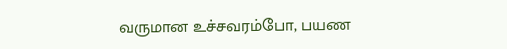வருமான உச்சவரம்போ, பயண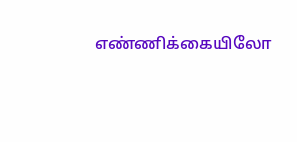எண்ணிக்கையிலோ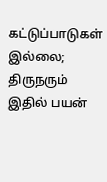கட்டுப்பாடுகள் இல்லை; திருநரும் இதில் பயன்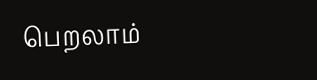பெறலாம்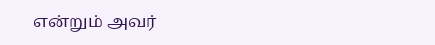என்றும் அவர்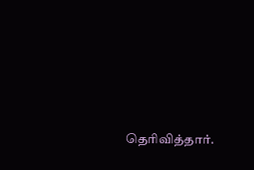தெரிவித்தார்.